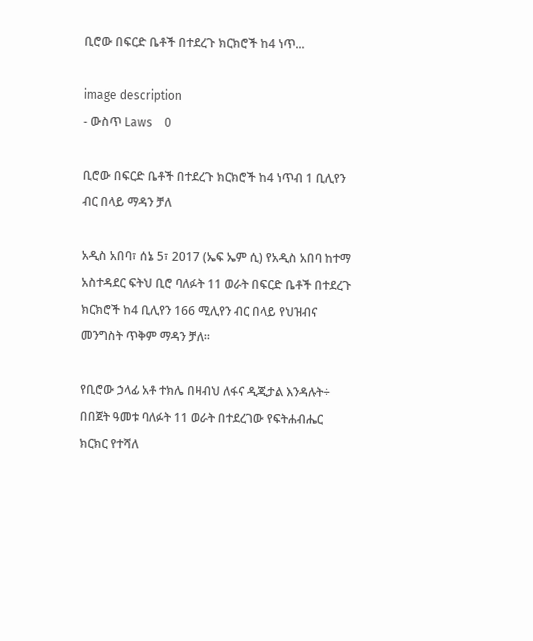ቢሮው በፍርድ ቤቶች በተደረጉ ክርክሮች ከ4 ነጥ...

image description
- ውስጥ Laws    0

ቢሮው በፍርድ ቤቶች በተደረጉ ክርክሮች ከ4 ነጥብ 1 ቢሊየን ብር በላይ ማዳን ቻለ

አዲስ አበባ፣ ሰኔ 5፣ 2017 (ኤፍ ኤም ሲ) የአዲስ አበባ ከተማ አስተዳደር ፍትህ ቢሮ ባለፉት 11 ወራት በፍርድ ቤቶች በተደረጉ ክርክሮች ከ4 ቢሊየን 166 ሚሊየን ብር በላይ የህዝብና መንግስት ጥቅም ማዳን ቻለ።

የቢሮው ኃላፊ አቶ ተክሌ በዛብህ ለፋና ዲጂታል እንዳሉት÷ በበጀት ዓመቱ ባለፉት 11 ወራት በተደረገው የፍትሐብሔር ክርክር የተሻለ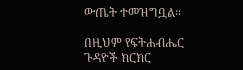ውጤት ተመዝግቧል፡፡

በዚህም የፍትሐብሔር ጉዳዮች ክርክር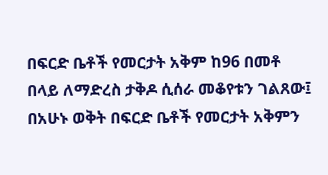በፍርድ ቤቶች የመርታት አቅም ከ96 በመቶ በላይ ለማድረስ ታቅዶ ሲሰራ መቆየቱን ገልጸው፤ በአሁኑ ወቅት በፍርድ ቤቶች የመርታት አቅምን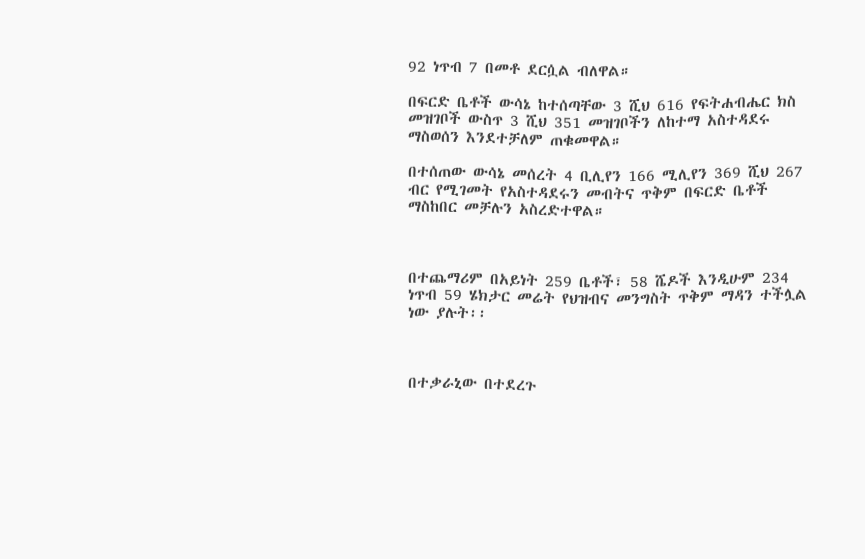92 ነጥብ 7 በመቶ ደርሷል ብለዋል።

በፍርድ ቤቶች ውሳኔ ከተሰጣቸው 3 ሺህ 616 የፍትሐብሔር ክስ መዝገቦች ውስጥ 3 ሺህ 351 መዝገቦችን ለከተማ አስተዳደሩ ማስወሰን እንደተቻለም ጠቁመዋል።

በተሰጠው ውሳኔ መሰረት 4 ቢሊየን 166 ሚሊየን 369 ሺህ 267 ብር የሚገመት የአስተዳደሩን መብትና ጥቅም በፍርድ ቤቶች ማስከበር መቻሉን አስረድተዋል።



በተጨማሪም በአይነት 259 ቤቶች፣ 58 ሼዶች እንዲሁም 234 ነጥብ 59 ሄክታር መሬት የህዝብና መንግስት ጥቅም ማዳን ተችሏል ነው ያሉት፡፡



በተቃራኒው በተደረጉ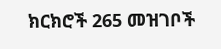ክርክሮች 265 መዝገቦች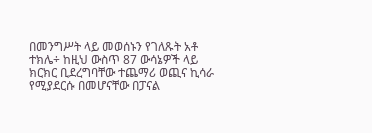በመንግሥት ላይ መወሰኑን የገለጹት አቶ ተክሌ÷ ከዚህ ውስጥ 87 ውሳኔዎች ላይ ክርክር ቢደረግባቸው ተጨማሪ ወጪና ኪሳራ የሚያደርሱ በመሆናቸው በፓናል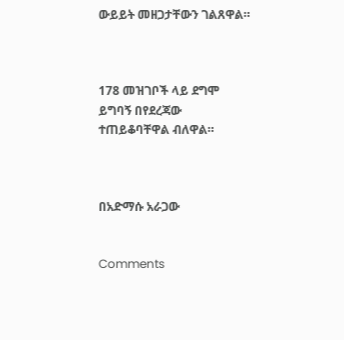ውይይት መዘጋታቸውን ገልጸዋል።



178 መዝገቦች ላይ ደግሞ ይግባኝ በየደረጃው ተጠይቆባቸዋል ብለዋል።



በአድማሱ አራጋው


Comments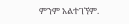ምንም አልተገኘም.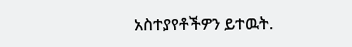አስተያየቶችዎን ይተዉት.